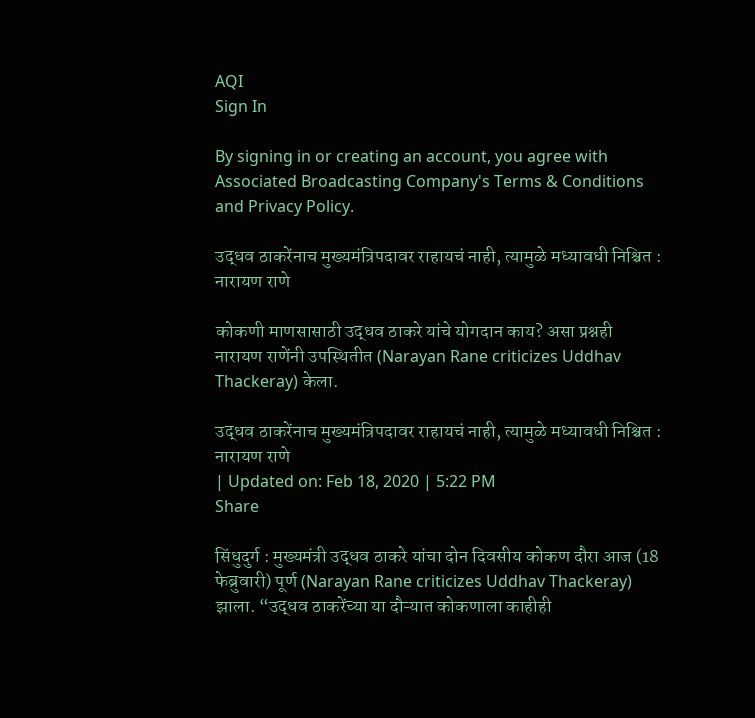AQI
Sign In

By signing in or creating an account, you agree with Associated Broadcasting Company's Terms & Conditions and Privacy Policy.

उद्धव ठाकरेंनाच मुख्यमंत्रिपदावर राहायचं नाही, त्यामुळे मध्यावधी निश्चित : नारायण राणे

कोकणी माणसासाठी उद्धव ठाकरे यांचे योगदान काय? असा प्रश्नही नारायण राणेंनी उपस्थितीत (Narayan Rane criticizes Uddhav Thackeray) केला.

उद्धव ठाकरेंनाच मुख्यमंत्रिपदावर राहायचं नाही, त्यामुळे मध्यावधी निश्चित : नारायण राणे
| Updated on: Feb 18, 2020 | 5:22 PM
Share

सिंधुदुर्ग : मुख्यमंत्री उद्धव ठाकरे यांचा दोन दिवसीय कोकण दौरा आज (18 फेब्रुवारी) पूर्ण (Narayan Rane criticizes Uddhav Thackeray)  झाला. “उद्धव ठाकरेंच्या या दौऱ्यात कोकणाला काहीही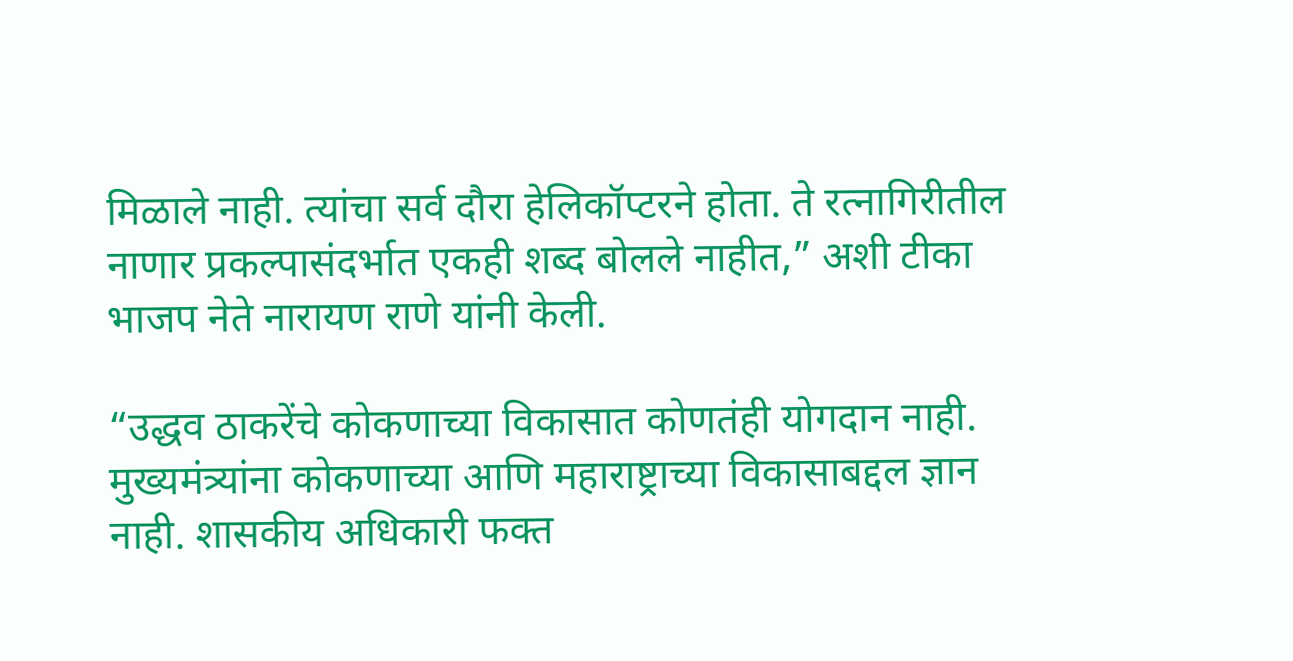मिळाले नाही. त्यांचा सर्व दौरा हेलिकॉप्टरने होता. ते रत्नागिरीतील नाणार प्रकल्पासंदर्भात एकही शब्द बोलले नाहीत,” अशी टीका भाजप नेते नारायण राणे यांनी केली.

“उद्धव ठाकरेंचे कोकणाच्या विकासात कोणतंही योगदान नाही. मुख्यमंत्र्यांना कोकणाच्या आणि महाराष्ट्राच्या विकासाबद्दल ज्ञान नाही. शासकीय अधिकारी फक्त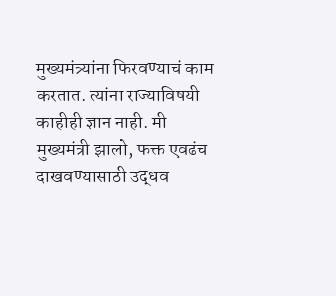मुख्यमंत्र्यांना फिरवण्याचं काम करतात. त्यांना राज्याविषयी काहीही ज्ञान नाही. मी मुख्यमंत्री झालो, फक्त एवढंच दाखवण्यासाठी उद्धव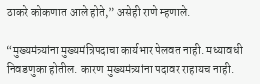ठाकरे कोकणात आले होते,” असेही राणे म्हणाले.

“मुख्यमंत्र्यांना मुख्यमंत्रिपदाचा कार्यभार पेलवत नाही. मध्यावधी निवडणुका होतील. कारण मुख्यमंत्र्यांना पदावर राहायच नाही.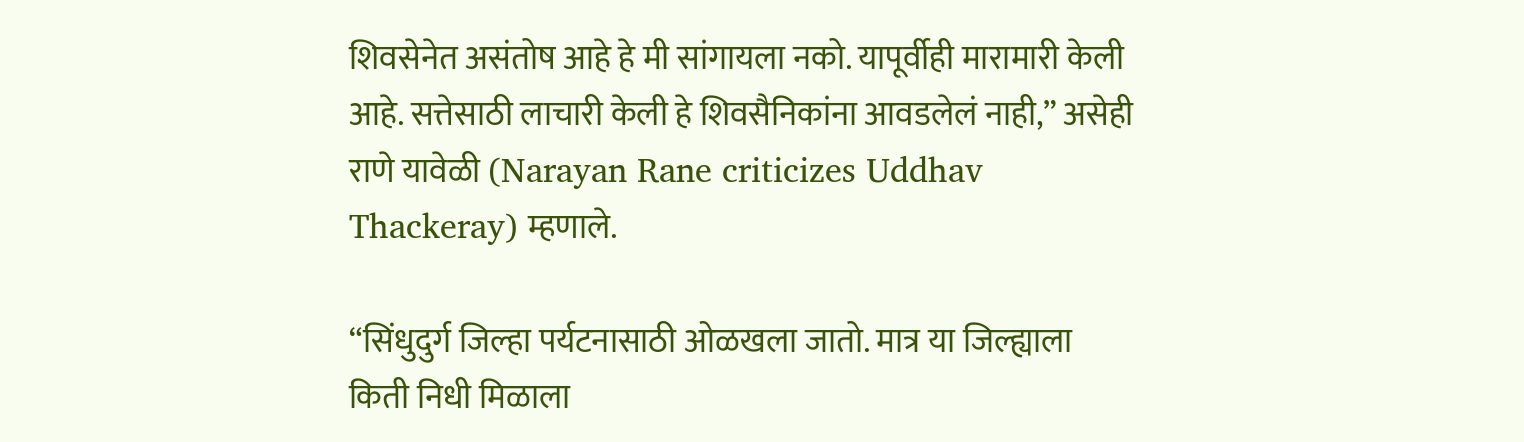शिवसेनेत असंतोष आहे हे मी सांगायला नको. यापूर्वीही मारामारी केली आहे. सत्तेसाठी लाचारी केली हे शिवसैनिकांना आवडलेलं नाही,” असेही राणे यावेळी (Narayan Rane criticizes Uddhav Thackeray) म्हणाले.

“सिंधुदुर्ग जिल्हा पर्यटनासाठी ओळखला जातो. मात्र या जिल्ह्याला किती निधी मिळाला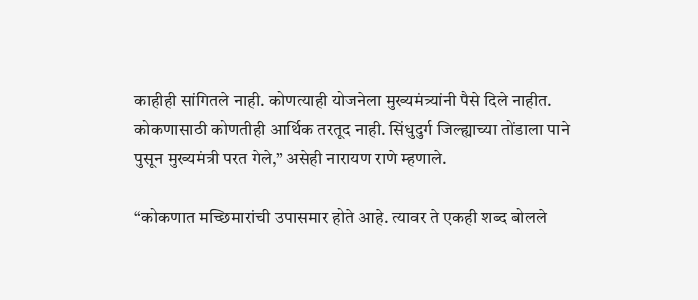काहीही सांगितले नाही. कोणत्याही योजनेला मुख्यमंत्र्यांनी पैसे दिले नाहीत. कोकणासाठी कोणतीही आर्थिक तरतूद नाही. सिंधुदुर्ग जिल्ह्याच्या तोंडाला पाने पुसून मुख्यमंत्री परत गेले,” असेही नारायण राणे म्हणाले.

“कोकणात मच्छिमारांची उपासमार होते आहे. त्यावर ते एकही शब्द बोलले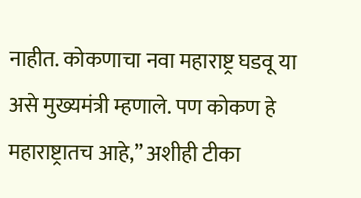नाहीत. कोकणाचा नवा महाराष्ट्र घडवू या असे मुख्यमंत्री म्हणाले. पण कोकण हे महाराष्ट्रातच आहे,” अशीही टीका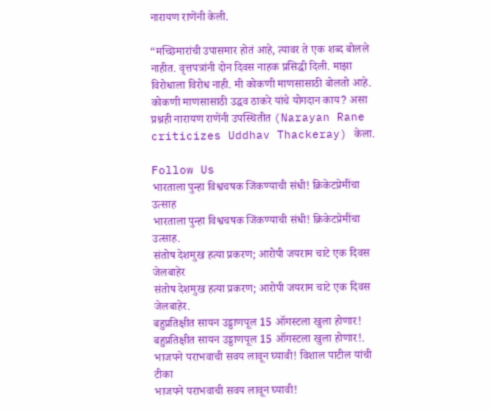नारायण राणेंनी केली.

“मच्छिमारांची उपासमार होतं आहे, त्यावर ते एक शब्द बोलले नाहीत. वृत्तपत्रांनी दोन दिवस नाहक प्रसिद्धी दिली. माझा विरोधाला विरोध नाही. मी कोकणी माणसासाठी बोलतो आहे. कोकणी माणसासाठी उद्धव ठाकरे यांचे योगदान काय? असा प्रश्नही नारायण राणेंनी उपस्थितीत (Narayan Rane criticizes Uddhav Thackeray) केला.

Follow Us
भारताला पुन्हा विश्वचषक जिंकण्याची संधी! क्रिकेटप्रेमींचा उत्साह
भारताला पुन्हा विश्वचषक जिंकण्याची संधी! क्रिकेटप्रेमींचा उत्साह.
संतोष देशमुख हत्या प्रकरण; आरोपी जयराम चाटे एक दिवस जेलबाहेर
संतोष देशमुख हत्या प्रकरण; आरोपी जयराम चाटे एक दिवस जेलबाहेर.
बहुप्रतिक्षीत सायन उड्डाणपूल 15 ऑगस्टला खुला होणार!
बहुप्रतिक्षीत सायन उड्डाणपूल 15 ऑगस्टला खुला होणार!.
भाजपने पराभवाची सवय लावून घ्यावी! विशाल पाटील यांची टीका
भाजपने पराभवाची सवय लावून घ्यावी!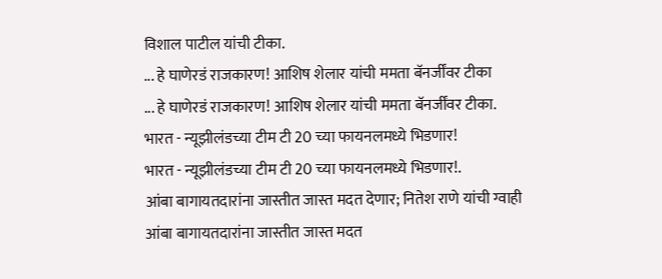विशाल पाटील यांची टीका.
... हे घाणेरडं राजकारण! आशिष शेलार यांची ममता बॅनर्जींवर टीका
... हे घाणेरडं राजकारण! आशिष शेलार यांची ममता बॅनर्जींवर टीका.
भारत - न्यूझीलंडच्या टीम टी 20 च्या फायनलमध्ये भिडणार!
भारत - न्यूझीलंडच्या टीम टी 20 च्या फायनलमध्ये भिडणार!.
आंबा बागायतदारांना जास्तीत जास्त मदत देणार; नितेश राणे यांची ग्वाही
आंबा बागायतदारांना जास्तीत जास्त मदत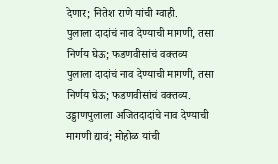देणार; नितेश राणे यांची ग्वाही.
पुलाला दादांचं नाव देण्याची मागणी, तसा निर्णय घेऊ; फडणवीसांचं वक्तव्य
पुलाला दादांचं नाव देण्याची मागणी, तसा निर्णय घेऊ; फडणवीसांचं वक्तव्य.
उड्डाणपुलाला अजितदादांचे नाव देण्याची मागणी द्यावं; मोहोळ यांची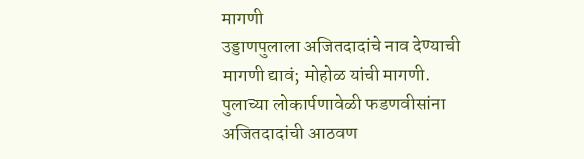मागणी
उड्डाणपुलाला अजितदादांचे नाव देण्याची मागणी द्यावं; मोहोळ यांची मागणी.
पुलाच्या लोकार्पणावेळी फडणवीसांना अजितदादांची आठवण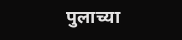पुलाच्या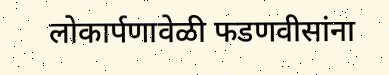लोकार्पणावेळी फडणवीसांना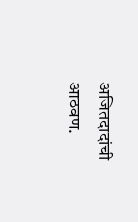अजितदादांची आठवण.